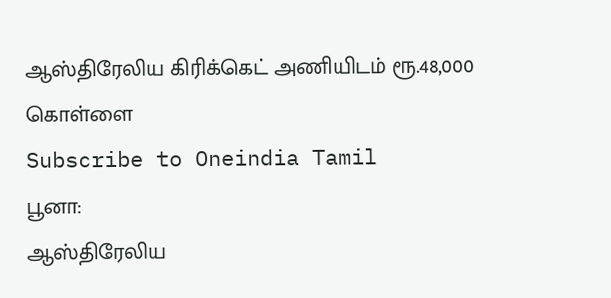ஆஸ்திரேலிய கிரிக்கெட் அணியிடம் ரூ.48,000 கொள்ளை
Subscribe to Oneindia Tamil
பூனா:
ஆஸ்திரேலிய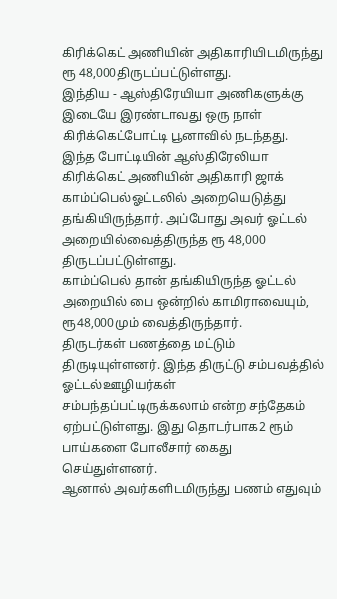கிரிக்கெட் அணியின் அதிகாரியிடமிருந்து ரூ 48,000திருடப்பட்டுள்ளது.
இந்திய - ஆஸ்திரேயியா அணிகளுக்கு இடையே இரண்டாவது ஒரு நாள் கிரிக்கெட்போட்டி பூனாவில் நடந்தது.
இந்த போட்டியின் ஆஸ்திரேலியா கிரிக்கெட் அணியின் அதிகாரி ஜாக் காம்ப்பெல்ஓட்டலில் அறையெடுத்து தங்கியிருந்தார். அப்போது அவர் ஓட்டல் அறையில்வைத்திருந்த ரூ 48,000 திருடப்பட்டுள்ளது.
காம்ப்பெல் தான் தங்கியிருந்த ஓட்டல் அறையில் பை ஒன்றில் காமிராவையும், ரூ48,000மும் வைத்திருந்தார்.
திருடர்கள் பணத்தை மட்டும் திருடியுள்ளனர். இந்த திருட்டு சம்பவத்தில் ஓட்டல்ஊழியர்கள் சம்பந்தப்பட்டிருக்கலாம் என்ற சந்தேகம் ஏற்பட்டுள்ளது. இது தொடர்பாக2 ரூம் பாய்களை போலீசார் கைது செய்துள்ளனர்.
ஆனால் அவர்களிடமிருந்து பணம் எதுவும்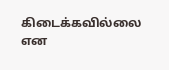கிடைக்கவில்லை என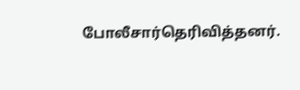போலீசார்தெரிவித்தனர்.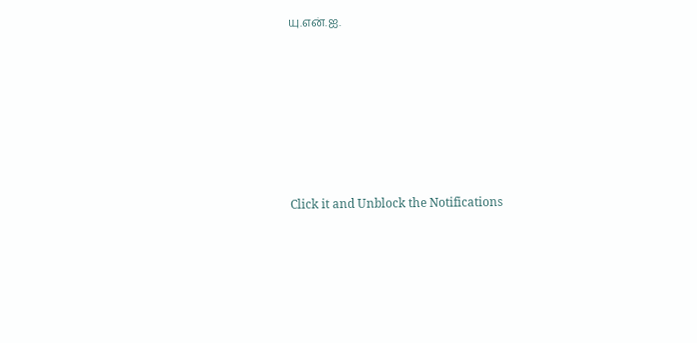யு.என்.ஐ.












Click it and Unblock the Notifications